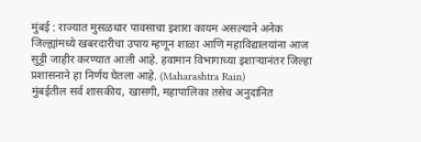मुंबई : राज्यात मुसळधार पावसाचा इशारा कायम असल्याने अनेक जिल्ह्यांमध्ये खबरदारीचा उपाय म्हणून शाळा आणि महाविद्यालयांना आज सुट्टी जाहीर करण्यात आली आहे. हवामान विभागाच्या इशाऱ्यानंतर जिल्हा प्रशासनाने हा निर्णय घेतला आहे. (Maharashtra Rain)
मुंबईतील सर्व शासकीय, खासगी, महापालिका तसेच अनुदानित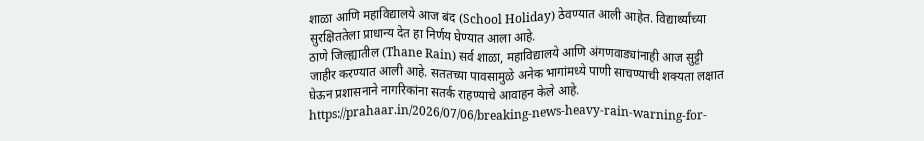शाळा आणि महाविद्यालये आज बंद (School Holiday) ठेवण्यात आली आहेत. विद्यार्थ्यांच्या सुरक्षिततेला प्राधान्य देत हा निर्णय घेण्यात आला आहे.
ठाणे जिल्ह्यातील (Thane Rain) सर्व शाळा, महाविद्यालये आणि अंगणवाड्यांनाही आज सुट्टी जाहीर करण्यात आली आहे. सततच्या पावसामुळे अनेक भागांमध्ये पाणी साचण्याची शक्यता लक्षात घेऊन प्रशासनाने नागरिकांना सतर्क राहण्याचे आवाहन केले आहे.
https://prahaar.in/2026/07/06/breaking-news-heavy-rain-warning-for-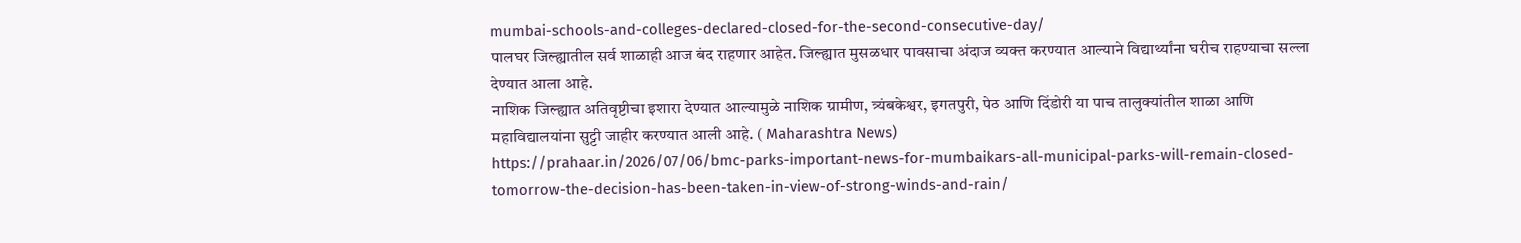mumbai-schools-and-colleges-declared-closed-for-the-second-consecutive-day/
पालघर जिल्ह्यातील सर्व शाळाही आज बंद राहणार आहेत. जिल्ह्यात मुसळधार पावसाचा अंदाज व्यक्त करण्यात आल्याने विद्यार्थ्यांना घरीच राहण्याचा सल्ला देण्यात आला आहे.
नाशिक जिल्ह्यात अतिवृष्टीचा इशारा देण्यात आल्यामुळे नाशिक ग्रामीण, त्र्यंबकेश्वर, इगतपुरी, पेठ आणि दिंडोरी या पाच तालुक्यांतील शाळा आणि महाविद्यालयांना सुट्टी जाहीर करण्यात आली आहे. ( Maharashtra News)
https://prahaar.in/2026/07/06/bmc-parks-important-news-for-mumbaikars-all-municipal-parks-will-remain-closed-tomorrow-the-decision-has-been-taken-in-view-of-strong-winds-and-rain/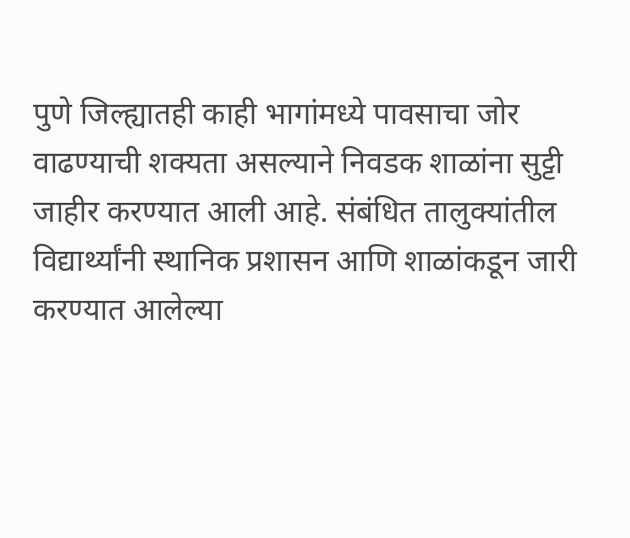पुणे जिल्ह्यातही काही भागांमध्ये पावसाचा जोर वाढण्याची शक्यता असल्याने निवडक शाळांना सुट्टी जाहीर करण्यात आली आहे. संबंधित तालुक्यांतील विद्यार्थ्यांनी स्थानिक प्रशासन आणि शाळांकडून जारी करण्यात आलेल्या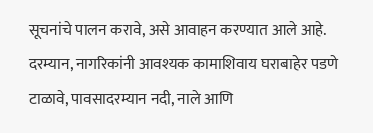सूचनांचे पालन करावे, असे आवाहन करण्यात आले आहे.
दरम्यान, नागरिकांनी आवश्यक कामाशिवाय घराबाहेर पडणे टाळावे, पावसादरम्यान नदी, नाले आणि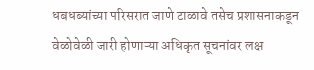धबधब्यांच्या परिसरात जाणे टाळावे तसेच प्रशासनाकडून वेळोवेळी जारी होणाऱ्या अधिकृत सूचनांवर लक्ष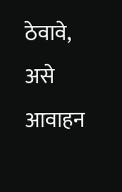ठेवावे, असे आवाहन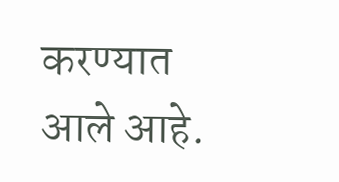करण्यात आले आहे.